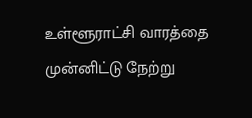உள்ளூராட்சி வாரத்தை முன்னிட்டு நேற்று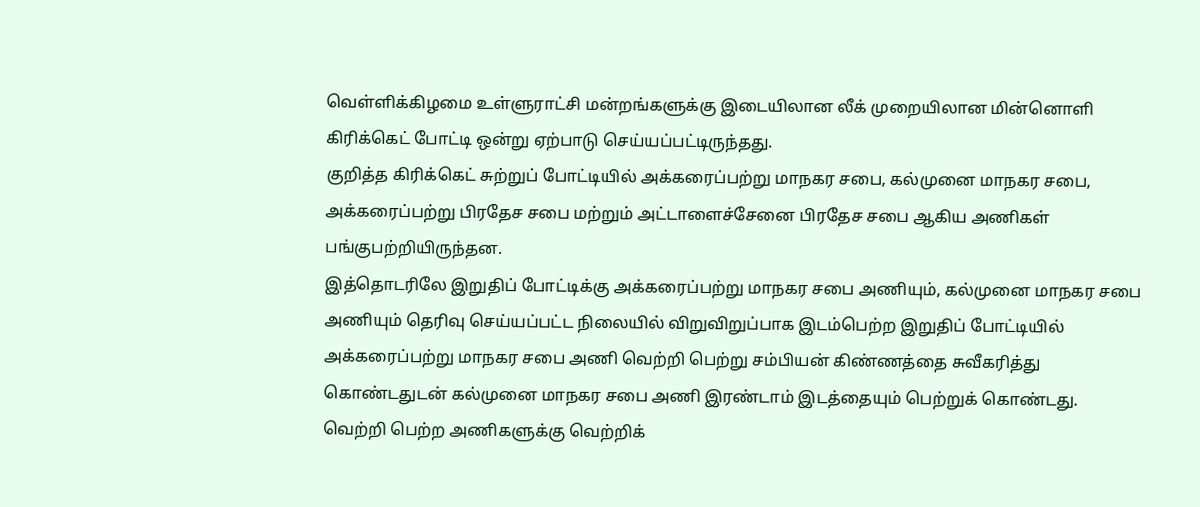வெள்ளிக்கிழமை உள்ளுராட்சி மன்றங்களுக்கு இடையிலான லீக் முறையிலான மின்னொளி கிரிக்கெட் போட்டி ஒன்று ஏற்பாடு செய்யப்பட்டிருந்தது.
குறித்த கிரிக்கெட் சுற்றுப் போட்டியில் அக்கரைப்பற்று மாநகர சபை, கல்முனை மாநகர சபை, அக்கரைப்பற்று பிரதேச சபை மற்றும் அட்டாளைச்சேனை பிரதேச சபை ஆகிய அணிகள் பங்குபற்றியிருந்தன.
இத்தொடரிலே இறுதிப் போட்டிக்கு அக்கரைப்பற்று மாநகர சபை அணியும், கல்முனை மாநகர சபை அணியும் தெரிவு செய்யப்பட்ட நிலையில் விறுவிறுப்பாக இடம்பெற்ற இறுதிப் போட்டியில் அக்கரைப்பற்று மாநகர சபை அணி வெற்றி பெற்று சம்பியன் கிண்ணத்தை சுவீகரித்து கொண்டதுடன் கல்முனை மாநகர சபை அணி இரண்டாம் இடத்தையும் பெற்றுக் கொண்டது.
வெற்றி பெற்ற அணிகளுக்கு வெற்றிக்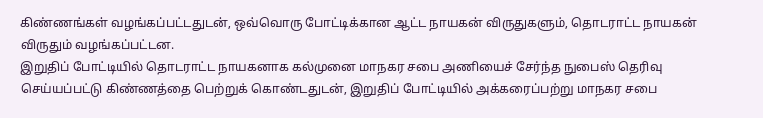கிண்ணங்கள் வழங்கப்பட்டதுடன், ஒவ்வொரு போட்டிக்கான ஆட்ட நாயகன் விருதுகளும், தொடராட்ட நாயகன் விருதும் வழங்கப்பட்டன.
இறுதிப் போட்டியில் தொடராட்ட நாயகனாக கல்முனை மாநகர சபை அணியைச் சேர்ந்த நுபைஸ் தெரிவு செய்யப்பட்டு கிண்ணத்தை பெற்றுக் கொண்டதுடன், இறுதிப் போட்டியில் அக்கரைப்பற்று மாநகர சபை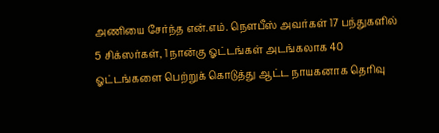அணியை சேர்ந்த என்.எம். நௌபீஸ் அவர்கள் 17 பந்துகளில் 5 சிக்ஸர்கள், 1 நான்கு ஓட்டங்கள் அடங்கலாக 40 ஓட்டங்களை பெற்றுக் கொடுத்து ஆட்ட நாயகனாக தெரிவு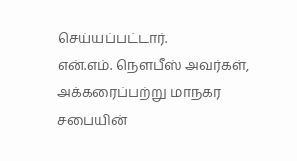செய்யப்பட்டார்.
என்.எம். நௌபீஸ் அவர்கள், அக்கரைப்பற்று மாநகர சபையின்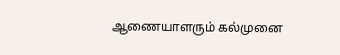ஆணையாளரும் கல்முனை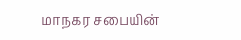மாநகர சபையின்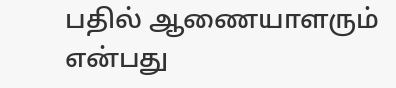பதில் ஆணையாளரும் என்பது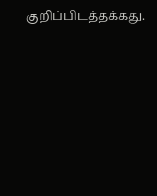குறிப்பிடத்தக்கது.